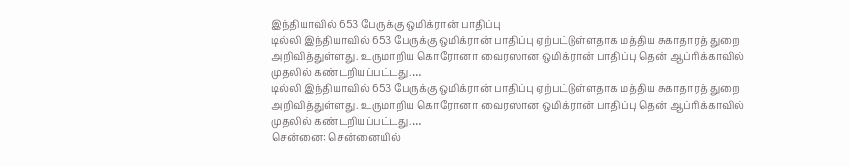இந்தியாவில் 653 பேருக்கு ஒமிக்ரான் பாதிப்பு
டில்லி இந்தியாவில் 653 பேருக்கு ஒமிக்ரான் பாதிப்பு ஏற்பட்டுள்ளதாக மத்திய சுகாதாரத் துறை அறிவித்துள்ளது. உருமாறிய கொரோனா வைரஸான ஒமிக்ரான் பாதிப்பு தென் ஆப்ரிக்காவில் முதலில் கண்டறியப்பட்டது.…
டில்லி இந்தியாவில் 653 பேருக்கு ஒமிக்ரான் பாதிப்பு ஏற்பட்டுள்ளதாக மத்திய சுகாதாரத் துறை அறிவித்துள்ளது. உருமாறிய கொரோனா வைரஸான ஒமிக்ரான் பாதிப்பு தென் ஆப்ரிக்காவில் முதலில் கண்டறியப்பட்டது.…
சென்னை: சென்னையில்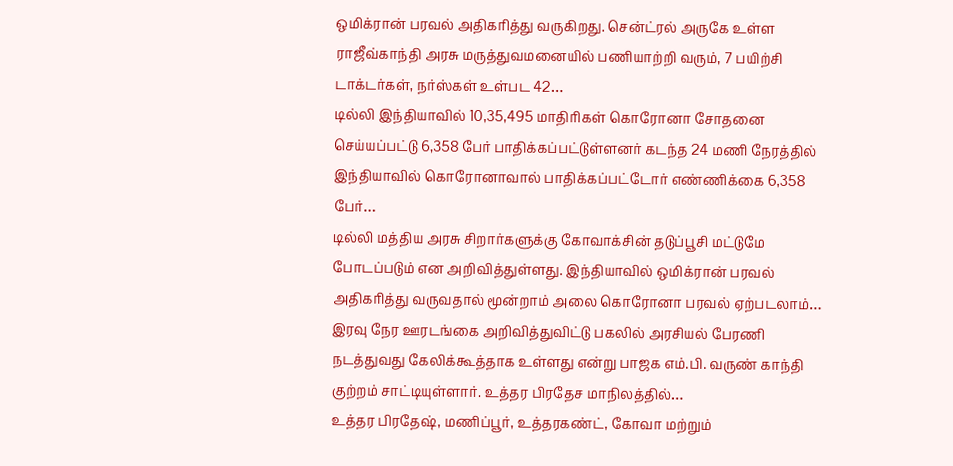ஒமிக்ரான் பரவல் அதிகரித்து வருகிறது. சென்ட்ரல் அருகே உள்ள ராஜீவ்காந்தி அரசு மருத்துவமனையில் பணியாற்றி வரும், 7 பயிற்சி டாக்டர்கள், நர்ஸ்கள் உள்பட 42…
டில்லி இந்தியாவில் 10,35,495 மாதிரிகள் கொரோனா சோதனை செய்யப்பட்டு 6,358 பேர் பாதிக்கப்பட்டுள்ளனர் கடந்த 24 மணி நேரத்தில் இந்தியாவில் கொரோனாவால் பாதிக்கப்பட்டோர் எண்ணிக்கை 6,358 பேர்…
டில்லி மத்திய அரசு சிறார்களுக்கு கோவாக்சின் தடுப்பூசி மட்டுமே போடப்படும் என அறிவித்துள்ளது. இந்தியாவில் ஒமிக்ரான் பரவல் அதிகரித்து வருவதால் மூன்றாம் அலை கொரோனா பரவல் ஏற்படலாம்…
இரவு நேர ஊரடங்கை அறிவித்துவிட்டு பகலில் அரசியல் பேரணி நடத்துவது கேலிக்கூத்தாக உள்ளது என்று பாஜக எம்.பி. வருண் காந்தி குற்றம் சாட்டியுள்ளார். உத்தர பிரதேச மாநிலத்தில்…
உத்தர பிரதேஷ், மணிப்பூர், உத்தரகண்ட், கோவா மற்றும்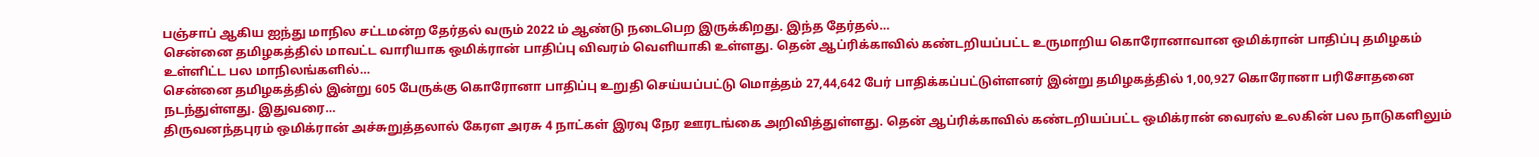பஞ்சாப் ஆகிய ஐந்து மாநில சட்டமன்ற தேர்தல் வரும் 2022 ம் ஆண்டு நடைபெற இருக்கிறது. இந்த தேர்தல்…
சென்னை தமிழகத்தில் மாவட்ட வாரியாக ஒமிக்ரான் பாதிப்பு விவரம் வெளியாகி உள்ளது. தென் ஆப்ரிக்காவில் கண்டறியப்பட்ட உருமாறிய கொரோனாவான ஒமிக்ரான் பாதிப்பு தமிழகம் உள்ளிட்ட பல மாநிலங்களில்…
சென்னை தமிழகத்தில் இன்று 605 பேருக்கு கொரோனா பாதிப்பு உறுதி செய்யப்பட்டு மொத்தம் 27,44,642 பேர் பாதிக்கப்பட்டுள்ளனர் இன்று தமிழகத்தில் 1,00,927 கொரோனா பரிசோதனை நடந்துள்ளது. இதுவரை…
திருவனந்தபுரம் ஒமிக்ரான் அச்சுறுத்தலால் கேரள அரசு 4 நாட்கள் இரவு நேர ஊரடங்கை அறிவித்துள்ளது. தென் ஆப்ரிக்காவில் கண்டறியப்பட்ட ஒமிக்ரான் வைரஸ் உலகின் பல நாடுகளிலும்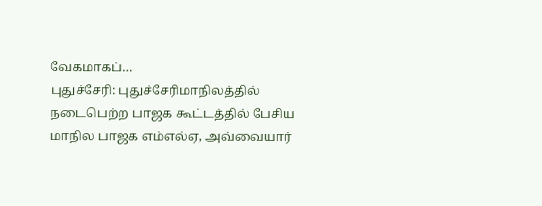வேகமாகப்…
புதுச்சேரி: புதுச்சேரிமாநிலத்தில் நடைபெற்ற பாஜக கூட்டத்தில் பேசிய மாநில பாஜக எம்எல்ஏ, அவ்வையார்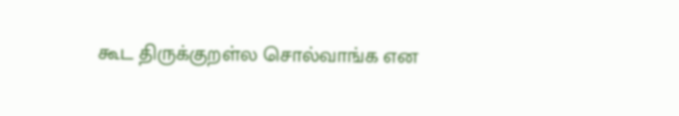கூட திருக்குறள்ல சொல்வாங்க என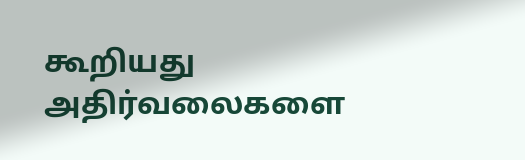கூறியது அதிர்வலைகளை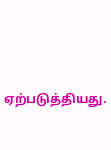ஏற்படுத்தியது.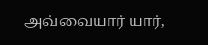அவ்வையார் யார்,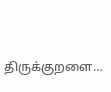திருக்குறளை…